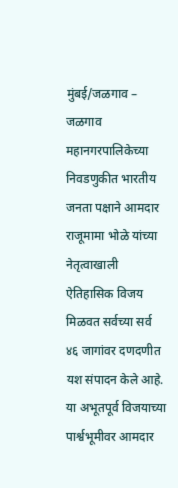मुंबई/जळगाव – जळगाव महानगरपालिकेच्या निवडणुकीत भारतीय जनता पक्षाने आमदार राजूमामा भोळे यांच्या नेतृत्वाखाली ऐतिहासिक विजय मिळवत सर्वच्या सर्व ४६ जागांवर दणदणीत यश संपादन केले आहे. या अभूतपूर्व विजयाच्या पार्श्वभूमीवर आमदार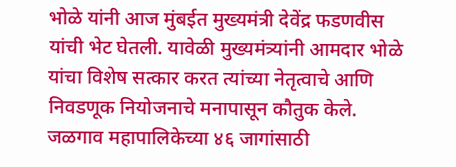भोळे यांनी आज मुंबईत मुख्यमंत्री देवेंद्र फडणवीस यांची भेट घेतली. यावेळी मुख्यमंत्र्यांनी आमदार भोळे यांचा विशेष सत्कार करत त्यांच्या नेतृत्वाचे आणि निवडणूक नियोजनाचे मनापासून कौतुक केले.
जळगाव महापालिकेच्या ४६ जागांसाठी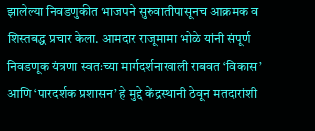झालेल्या निवडणुकीत भाजपने सुरुवातीपासूनच आक्रमक व शिस्तबद्ध प्रचार केला. आमदार राजूमामा भोळे यांनी संपूर्ण निवडणूक यंत्रणा स्वतःच्या मार्गदर्शनाखाली राबवत ‘विकास’ आणि ‘पारदर्शक प्रशासन’ हे मुद्दे केंद्रस्थानी ठेवून मतदारांशी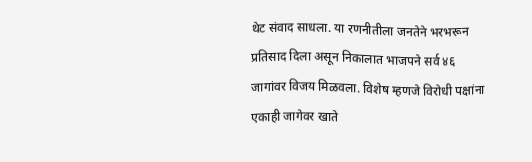थेट संवाद साधला. या रणनीतीला जनतेने भरभरून प्रतिसाद दिला असून निकालात भाजपने सर्व ४६ जागांवर विजय मिळवला. विशेष म्हणजे विरोधी पक्षांना एकाही जागेवर खाते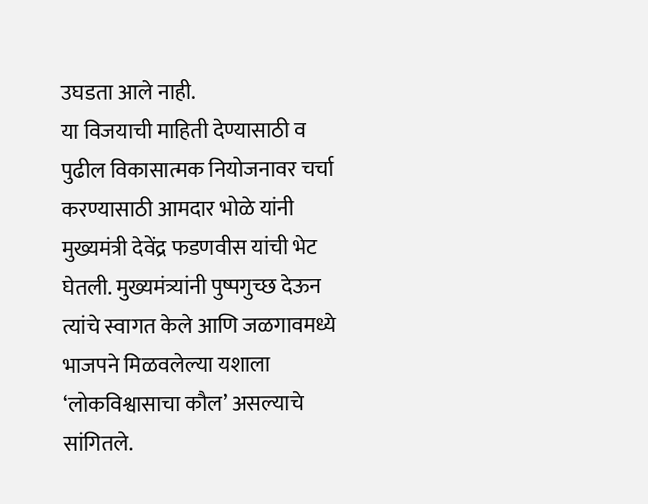उघडता आले नाही.
या विजयाची माहिती देण्यासाठी व पुढील विकासात्मक नियोजनावर चर्चा करण्यासाठी आमदार भोळे यांनी मुख्यमंत्री देवेंद्र फडणवीस यांची भेट घेतली. मुख्यमंत्र्यांनी पुष्पगुच्छ देऊन त्यांचे स्वागत केले आणि जळगावमध्ये भाजपने मिळवलेल्या यशाला ‘लोकविश्वासाचा कौल’ असल्याचे सांगितले.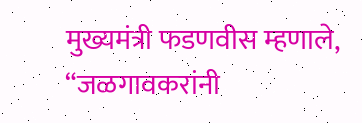मुख्यमंत्री फडणवीस म्हणाले, “जळगावकरांनी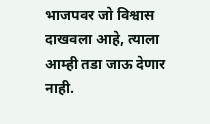भाजपवर जो विश्वास दाखवला आहे, त्याला आम्ही तडा जाऊ देणार नाही.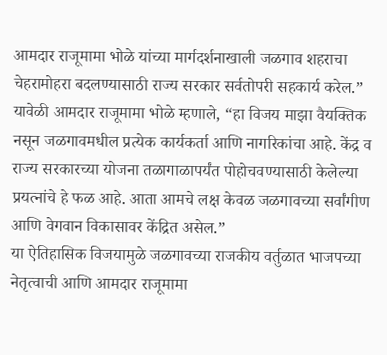आमदार राजूमामा भोळे यांच्या मार्गदर्शनाखाली जळगाव शहराचा चेहरामोहरा बदलण्यासाठी राज्य सरकार सर्वतोपरी सहकार्य करेल.”
यावेळी आमदार राजूमामा भोळे म्हणाले, “हा विजय माझा वैयक्तिक नसून जळगावमधील प्रत्येक कार्यकर्ता आणि नागरिकांचा आहे. केंद्र व राज्य सरकारच्या योजना तळागाळापर्यंत पोहोचवण्यासाठी केलेल्या प्रयत्नांचे हे फळ आहे. आता आमचे लक्ष केवळ जळगावच्या सर्वांगीण आणि वेगवान विकासावर केंद्रित असेल.”
या ऐतिहासिक विजयामुळे जळगावच्या राजकीय वर्तुळात भाजपच्या नेतृत्वाची आणि आमदार राजूमामा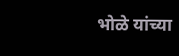भोळे यांच्या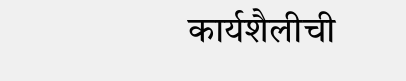कार्यशैलीची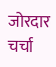जोरदार चर्चा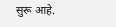सुरू आहे.